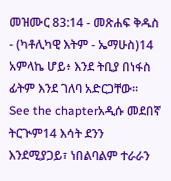መዝሙር 83:14 - መጽሐፍ ቅዱስ - (ካቶሊካዊ እትም - ኤማሁስ)14 አምላኬ ሆይ፥ እንደ ትቢያ በነፋስ ፊትም እንደ ገለባ አድርጋቸው። See the chapterአዲሱ መደበኛ ትርጒም14 እሳት ደንን እንደሚያጋይ፣ ነበልባልም ተራራን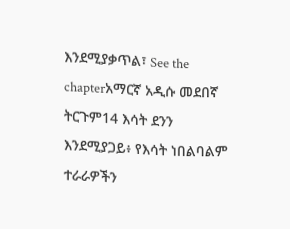እንደሚያቃጥል፣ See the chapterአማርኛ አዲሱ መደበኛ ትርጉም14 እሳት ደንን እንደሚያጋይ፥ የእሳት ነበልባልም ተራራዎችን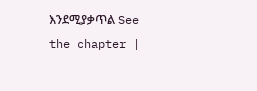እንደሚያቃጥል See the chapter |